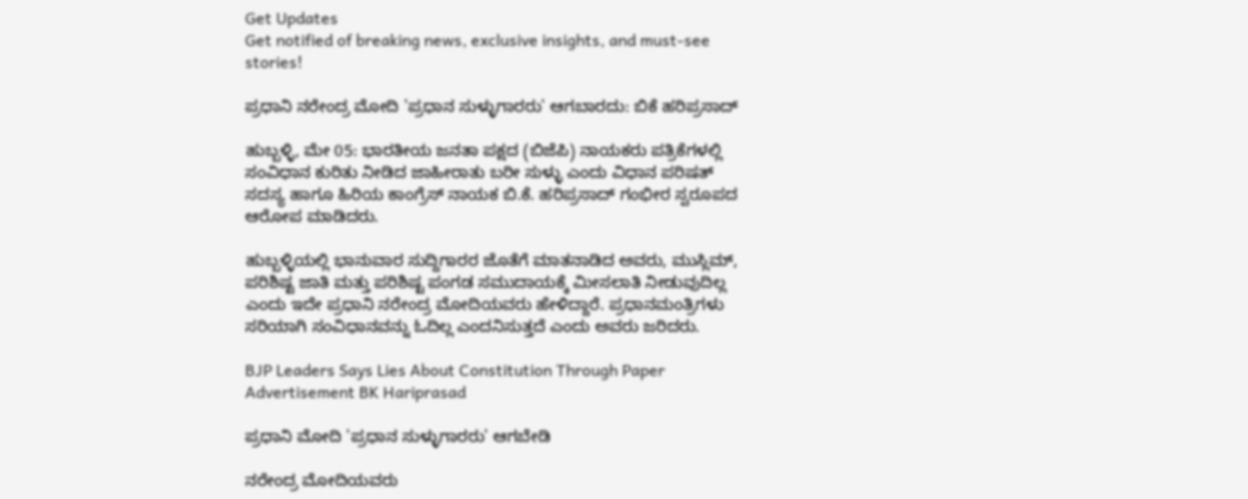Get Updates
Get notified of breaking news, exclusive insights, and must-see stories!

ಪ್ರಧಾನಿ ನರೇಂದ್ರ ಮೋದಿ 'ಪ್ರಧಾನ ಸುಳ್ಳುಗಾರರು' ಆಗಬಾರದು: ಬಿಕೆ ಹರಿಪ್ರಸಾದ್

ಹುಬ್ಬಳ್ಳಿ, ಮೇ 05: ಭಾರತೀಯ ಜನತಾ ಪಕ್ಷದ (ಬಿಜೆಪಿ) ನಾಯಕರು ಪತ್ರಿಕೆಗಳಲ್ಲಿ ಸಂವಿಧಾನ ಕುರಿತು ನೀಡಿದ ಜಾಹೀರಾತು ಬರೀ ಸುಳ್ಳು ಎಂದು ವಿಧಾನ ಪರಿಷತ್ ಸದಸ್ಯ ಹಾಗೂ ಹಿರಿಯ ಕಾಂಗ್ರೆಸ್ ನಾಯಕ ಬಿ.ಕೆ‌. ಹರಿಪ್ರಸಾದ್ ಗಂಭೀರ ಸ್ವರೂಪದ ಆರೋಪ ಮಾಡಿದರು.

ಹುಬ್ಬಳ್ಳಿಯಲ್ಲಿ ಭಾನುವಾರ ಸುದ್ದಿಗಾರರ ಜೊತೆಗೆ ಮಾತನಾಡಿದ ಅವರು, ಮುಸ್ಲಿಮ್, ಪರಿಶಿಷ್ಟ ಜಾತಿ ಮತ್ತು ಪರಿಶಿಷ್ಟ ಪಂಗಡ ಸಮುದಾಯಕ್ಕೆ ಮೀಸಲಾತಿ ನೀಡುವುದಿಲ್ಲ ಎಂದು ಇದೇ ಪ್ರಧಾನಿ ನರೇಂದ್ರ ಮೋದಿಯವರು ಹೇಳಿದ್ದಾರೆ. ಪ್ರಧಾನಮಂತ್ರಿಗಳು ಸರಿಯಾಗಿ ಸಂವಿಧಾನವನ್ನು ಓದಿಲ್ಲ ಎಂದನಿಸುತ್ತದೆ ಎಂದು ಅವರು ಜರಿದರು.

BJP Leaders Says Lies About Constitution Through Paper Advertisement BK Hariprasad

ಪ್ರಧಾನಿ ಮೋದಿ 'ಪ್ರಧಾನ ಸುಳ್ಳುಗಾರರು' ಆಗಬೇಡಿ

ನರೇಂದ್ರ ಮೋದಿಯವರು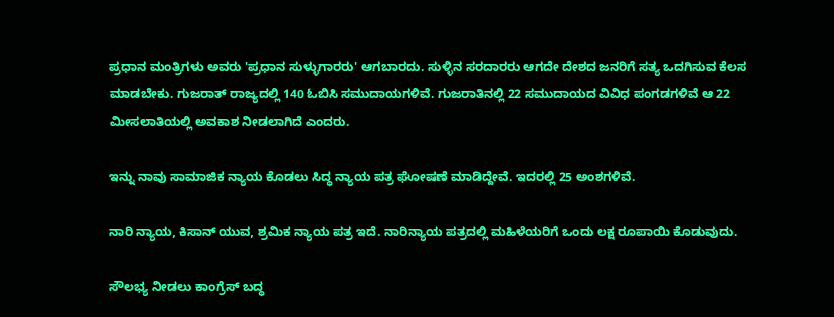ಪ್ರಧಾನ ಮಂತ್ರಿಗಳು ಅವರು 'ಪ್ರಧಾನ ಸುಳ್ಳುಗಾರರು' ಆಗಬಾರದು. ಸುಳ್ಳಿನ ಸರದಾರರು ಆಗದೇ ದೇಶದ ಜನರಿಗೆ ಸತ್ಯ ಒದಗಿಸುವ ಕೆಲಸ ಮಾಡಬೇಕು. ಗುಜರಾತ್ ರಾಜ್ಯದಲ್ಲಿ 140 ಓಬಿಸಿ ಸಮುದಾಯಗಳಿವೆ. ಗುಜರಾತಿನಲ್ಲಿ 22 ಸಮುದಾಯದ ವಿವಿಧ ಪಂಗಡಗಳಿವೆ ಆ 22 ಮೀಸಲಾತಿಯಲ್ಲಿ ಅವಕಾಶ ನೀಡಲಾಗಿದೆ ಎಂದರು.

ಇನ್ನು ನಾವು ಸಾಮಾಜಿಕ ನ್ಯಾಯ ಕೊಡಲು ಸಿದ್ಧ ನ್ಯಾಯ ಪತ್ರ ಘೋಷಣೆ ಮಾಡಿದ್ದೇವೆ. ಇದರಲ್ಲಿ 25 ಅಂಶಗಳಿವೆ.

ನಾರಿ ನ್ಯಾಯ, ಕಿಸಾನ್ ಯುವ, ಶ್ರಮಿಕ ನ್ಯಾಯ ಪತ್ರ ಇದೆ. ನಾರಿನ್ಯಾಯ ಪತ್ರದಲ್ಲಿ ಮಹಿಳೆಯರಿಗೆ ಒಂದು ಲಕ್ಷ ರೂಪಾಯಿ ಕೊಡುವುದು.

ಸೌಲಭ್ಯ ನೀಡಲು ಕಾಂಗ್ರೆಸ್ ಬದ್ಧ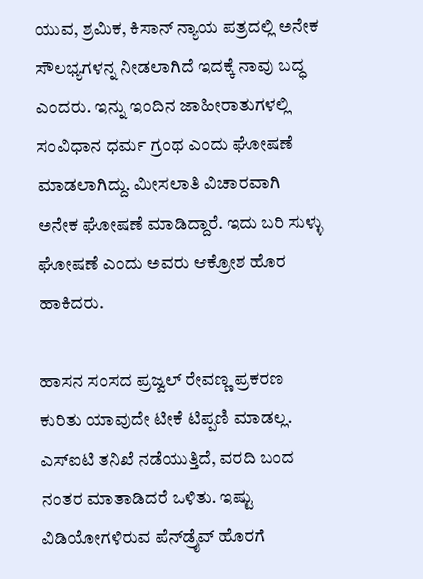ಯುವ, ಶ್ರಮಿಕ, ಕಿಸಾನ್ ನ್ಯಾಯ ಪತ್ರದಲ್ಲಿ ಅನೇಕ ಸೌಲಭ್ಯಗಳನ್ನ ನೀಡಲಾಗಿದೆ ಇದಕ್ಕೆ ನಾವು ಬದ್ಧ ಎಂದರು. ಇನ್ನು ಇಂದಿನ ಜಾಹೀರಾತುಗಳಲ್ಲಿ ಸಂವಿಧಾನ ಧರ್ಮ ಗ್ರಂಥ ಎಂದು ಘೋಷಣೆ ಮಾಡಲಾಗಿದ್ದು. ಮೀಸಲಾತಿ ವಿಚಾರವಾಗಿ ಅನೇಕ ಘೋಷಣೆ ಮಾಡಿದ್ದಾರೆ. ಇದು ಬರಿ ಸುಳ್ಳು ಘೋಷಣೆ ಎಂದು ಅವರು ಆಕ್ರೋಶ ಹೊರ ಹಾಕಿದರು.

ಹಾಸನ ಸಂಸದ ಪ್ರಜ್ವಲ್ ರೇವಣ್ಣ ಪ್ರಕರಣ ಕುರಿತು ಯಾವುದೇ ಟೀಕೆ ಟಿಪ್ಪಣಿ ಮಾಡಲ್ಲ. ಎಸ್‌ಐಟಿ ತನಿಖೆ ನಡೆಯುತ್ತಿದೆ, ವರದಿ ಬಂದ ನಂತರ ಮಾತಾಡಿದರೆ ಒಳಿತು. ಇಷ್ಟು ವಿಡಿಯೋಗಳಿರುವ ಪೆನ್‌ಡ್ರೈವ್ ಹೊರಗೆ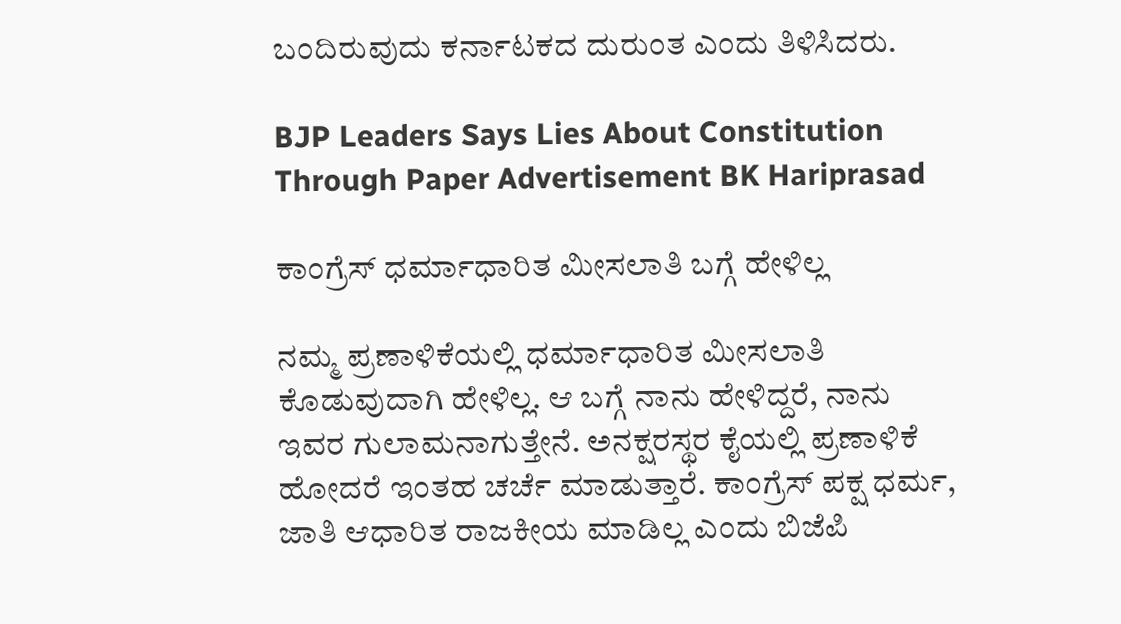ಬಂದಿರುವುದು ಕರ್ನಾಟಕದ ದುರುಂತ ಎಂದು ತಿಳಿಸಿದರು.

BJP Leaders Says Lies About Constitution Through Paper Advertisement BK Hariprasad

ಕಾಂಗ್ರೆಸ್‌ ಧರ್ಮಾಧಾರಿತ ಮೀಸಲಾತಿ ಬಗ್ಗೆ ಹೇಳಿಲ್ಲ

ನಮ್ಮ ಪ್ರಣಾಳಿಕೆಯಲ್ಲಿ ಧರ್ಮಾಧಾರಿತ ಮೀಸಲಾತಿ ಕೊಡುವುದಾಗಿ ಹೇಳಿಲ್ಲ. ಆ ಬಗ್ಗೆ ನಾನು ಹೇಳಿದ್ದರೆ, ನಾನು ಇವರ ಗುಲಾಮನಾಗುತ್ತೇನೆ. ಅನಕ್ಷರಸ್ಥರ ಕೈಯಲ್ಲಿ ಪ್ರಣಾಳಿಕೆ ಹೋದರೆ ಇಂತಹ ಚರ್ಚೆ ಮಾಡುತ್ತಾರೆ. ಕಾಂಗ್ರೆಸ್ ಪಕ್ಷ ಧರ್ಮ, ಜಾತಿ ಆಧಾರಿತ ರಾಜಕೀಯ ಮಾಡಿಲ್ಲ ಎಂದು ಬಿಜೆಪಿ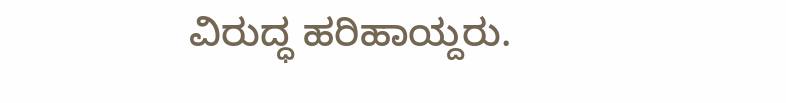ವಿರುದ್ಧ ಹರಿಹಾಯ್ದರು.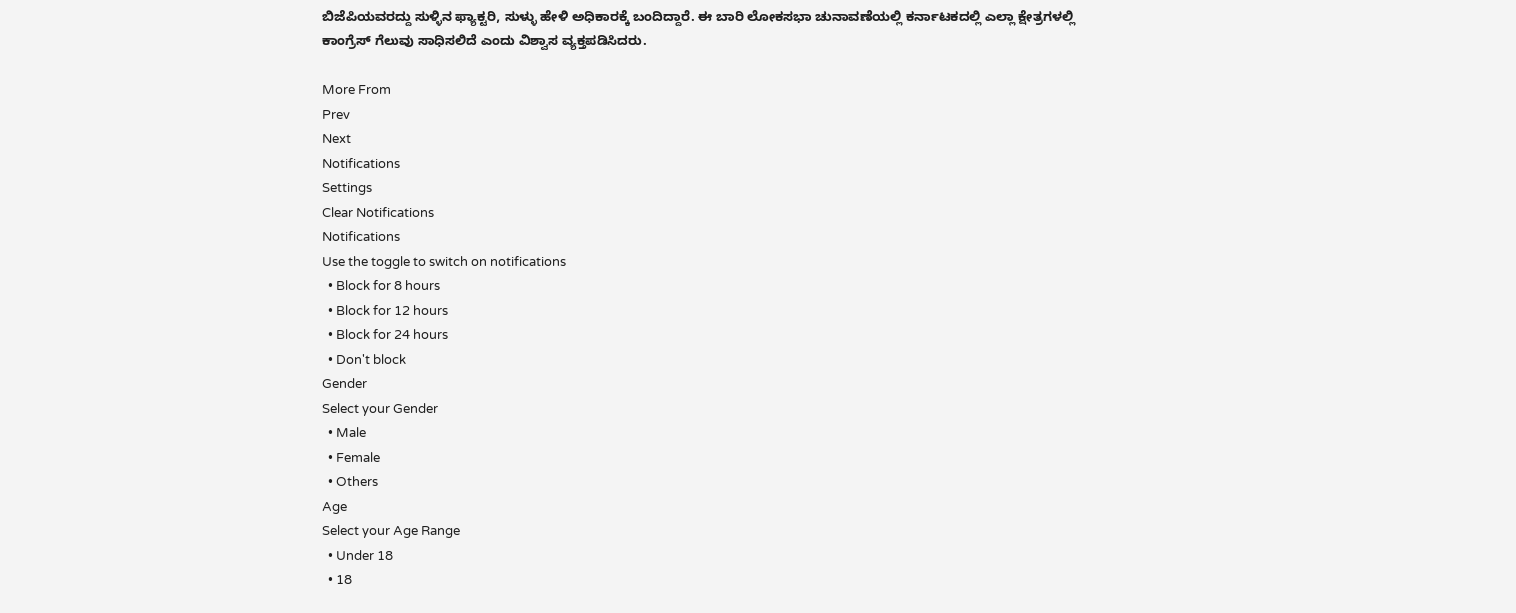ಬಿಜೆಪಿಯವರದ್ದು ಸುಳ್ಳಿನ ಫ್ಯಾಕ್ಟರಿ, ಸುಳ್ಳು ಹೇಳಿ ಅಧಿಕಾರಕ್ಕೆ ಬಂದಿದ್ದಾರೆ. ಈ ಬಾರಿ ಲೋಕಸಭಾ ಚುನಾವಣೆಯಲ್ಲಿ ಕರ್ನಾಟಕದಲ್ಲಿ ಎಲ್ಲಾ ಕ್ಷೇತ್ರಗಳಲ್ಲಿ ಕಾಂಗ್ರೆಸ್ ಗೆಲುವು ಸಾಧಿಸಲಿದೆ ಎಂದು ವಿಶ್ವಾಸ ವ್ಯಕ್ತಪಡಿಸಿದರು.

More From
Prev
Next
Notifications
Settings
Clear Notifications
Notifications
Use the toggle to switch on notifications
  • Block for 8 hours
  • Block for 12 hours
  • Block for 24 hours
  • Don't block
Gender
Select your Gender
  • Male
  • Female
  • Others
Age
Select your Age Range
  • Under 18
  • 18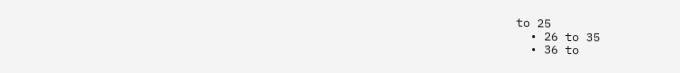to 25
  • 26 to 35
  • 36 to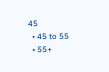45
  • 45 to 55
  • 55+